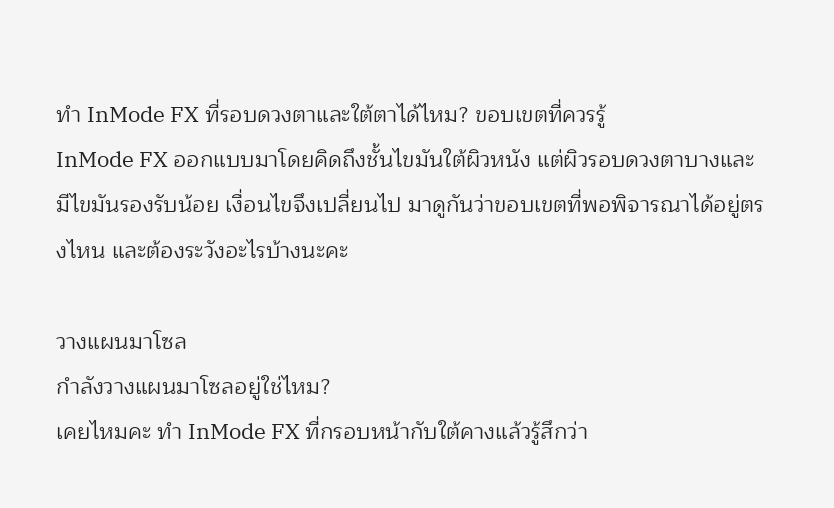ทำ InMode FX ที่รอบดวงตาและใต้ตาได้ไหม? ขอบเขตที่ควรรู้
InMode FX ออกแบบมาโดยคิดถึงชั้นไขมันใต้ผิวหนัง แต่ผิวรอบดวงตาบางและมีไขมันรองรับน้อย เงื่อนไขจึงเปลี่ยนไป มาดูกันว่าขอบเขตที่พอพิจารณาได้อยู่ตรงไหน และต้องระวังอะไรบ้างนะคะ

วางแผนมาโซล
กำลังวางแผนมาโซลอยู่ใช่ไหม?
เคยไหมคะ ทำ InMode FX ที่กรอบหน้ากับใต้คางแล้วรู้สึกว่า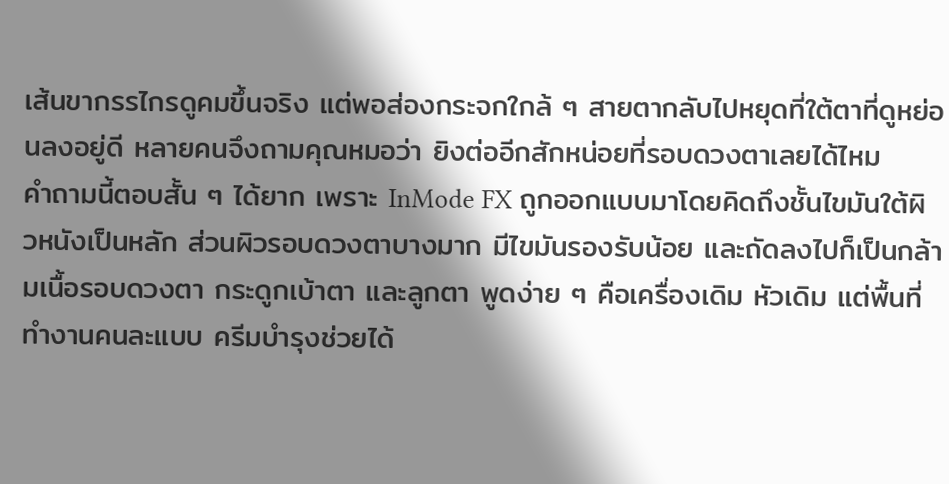เส้นขากรรไกรดูคมขึ้นจริง แต่พอส่องกระจกใกล้ ๆ สายตากลับไปหยุดที่ใต้ตาที่ดูหย่อนลงอยู่ดี หลายคนจึงถามคุณหมอว่า ยิงต่ออีกสักหน่อยที่รอบดวงตาเลยได้ไหม
คำถามนี้ตอบสั้น ๆ ได้ยาก เพราะ InMode FX ถูกออกแบบมาโดยคิดถึงชั้นไขมันใต้ผิวหนังเป็นหลัก ส่วนผิวรอบดวงตาบางมาก มีไขมันรองรับน้อย และถัดลงไปก็เป็นกล้ามเนื้อรอบดวงตา กระดูกเบ้าตา และลูกตา พูดง่าย ๆ คือเครื่องเดิม หัวเดิม แต่พื้นที่ทำงานคนละแบบ ครีมบำรุงช่วยได้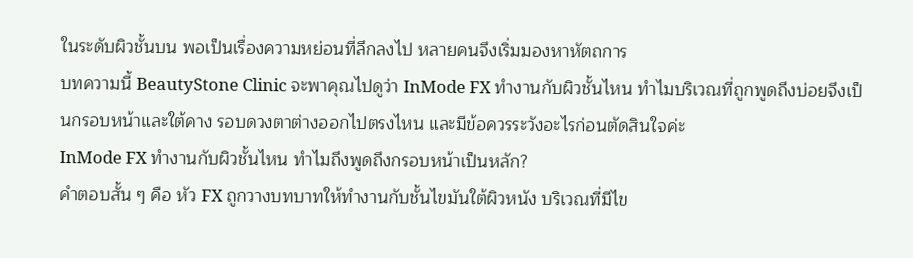ในระดับผิวชั้นบน พอเป็นเรื่องความหย่อนที่ลึกลงไป หลายคนจึงเริ่มมองหาหัตถการ
บทความนี้ BeautyStone Clinic จะพาคุณไปดูว่า InMode FX ทำงานกับผิวชั้นไหน ทำไมบริเวณที่ถูกพูดถึงบ่อยจึงเป็นกรอบหน้าและใต้คาง รอบดวงตาต่างออกไปตรงไหน และมีข้อควรระวังอะไรก่อนตัดสินใจค่ะ
InMode FX ทำงานกับผิวชั้นไหน ทำไมถึงพูดถึงกรอบหน้าเป็นหลัก?
คำตอบสั้น ๆ คือ หัว FX ถูกวางบทบาทให้ทำงานกับชั้นไขมันใต้ผิวหนัง บริเวณที่มีไข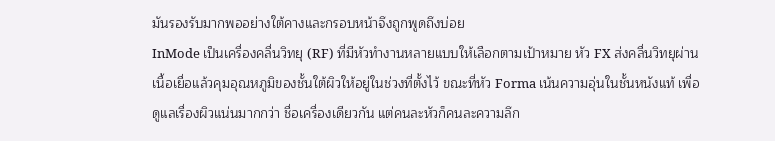มันรองรับมากพออย่างใต้คางและกรอบหน้าจึงถูกพูดถึงบ่อย
InMode เป็นเครื่องคลื่นวิทยุ (RF) ที่มีหัวทำงานหลายแบบให้เลือกตามเป้าหมาย หัว FX ส่งคลื่นวิทยุผ่านเนื้อเยื่อแล้วคุมอุณหภูมิของชั้นใต้ผิวให้อยู่ในช่วงที่ตั้งไว้ ขณะที่หัว Forma เน้นความอุ่นในชั้นหนังแท้ เพื่อดูแลเรื่องผิวแน่นมากกว่า ชื่อเครื่องเดียวกัน แต่คนละหัวก็คนละความลึก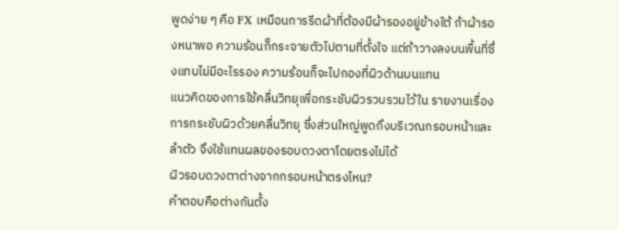พูดง่าย ๆ คือ FX เหมือนการรีดผ้าที่ต้องมีผ้ารองอยู่ข้างใต้ ถ้าผ้ารองหนาพอ ความร้อนก็กระจายตัวไปตามที่ตั้งใจ แต่ถ้าวางลงบนพื้นที่ซึ่งแทบไม่มีอะไรรอง ความร้อนก็จะไปกองที่ผิวด้านบนแทน
แนวคิดของการใช้คลื่นวิทยุเพื่อกระชับผิวรวบรวมไว้ใน รายงานเรื่องการกระชับผิวด้วยคลื่นวิทยุ ซึ่งส่วนใหญ่พูดถึงบริเวณกรอบหน้าและลำตัว จึงใช้แทนผลของรอบดวงตาโดยตรงไม่ได้
ผิวรอบดวงตาต่างจากกรอบหน้าตรงไหน?
คำตอบคือต่างกันตั้ง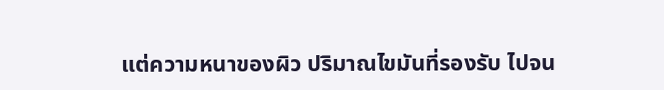แต่ความหนาของผิว ปริมาณไขมันที่รองรับ ไปจน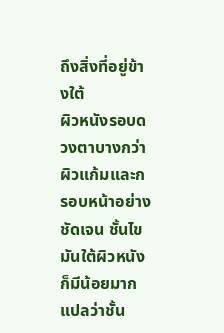ถึงสิ่งที่อยู่ข้างใต้
ผิวหนังรอบดวงตาบางกว่าผิวแก้มและกรอบหน้าอย่างชัดเจน ชั้นไขมันใต้ผิวหนังก็มีน้อยมาก แปลว่าชั้น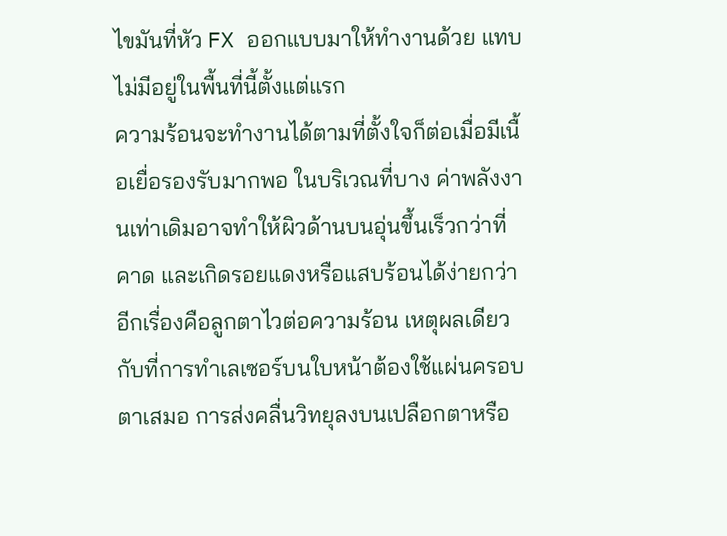ไขมันที่หัว FX ออกแบบมาให้ทำงานด้วย แทบไม่มีอยู่ในพื้นที่นี้ตั้งแต่แรก
ความร้อนจะทำงานได้ตามที่ตั้งใจก็ต่อเมื่อมีเนื้อเยื่อรองรับมากพอ ในบริเวณที่บาง ค่าพลังงานเท่าเดิมอาจทำให้ผิวด้านบนอุ่นขึ้นเร็วกว่าที่คาด และเกิดรอยแดงหรือแสบร้อนได้ง่ายกว่า อีกเรื่องคือลูกตาไวต่อความร้อน เหตุผลเดียวกับที่การทำเลเซอร์บนใบหน้าต้องใช้แผ่นครอบตาเสมอ การส่งคลื่นวิทยุลงบนเปลือกตาหรือ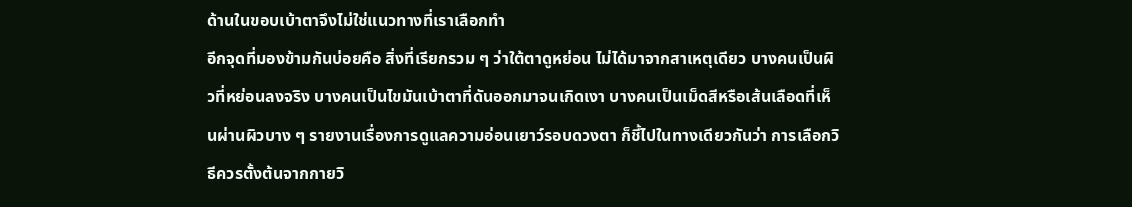ด้านในขอบเบ้าตาจึงไม่ใช่แนวทางที่เราเลือกทำ
อีกจุดที่มองข้ามกันบ่อยคือ สิ่งที่เรียกรวม ๆ ว่าใต้ตาดูหย่อน ไม่ได้มาจากสาเหตุเดียว บางคนเป็นผิวที่หย่อนลงจริง บางคนเป็นไขมันเบ้าตาที่ดันออกมาจนเกิดเงา บางคนเป็นเม็ดสีหรือเส้นเลือดที่เห็นผ่านผิวบาง ๆ รายงานเรื่องการดูแลความอ่อนเยาว์รอบดวงตา ก็ชี้ไปในทางเดียวกันว่า การเลือกวิธีควรตั้งต้นจากกายวิ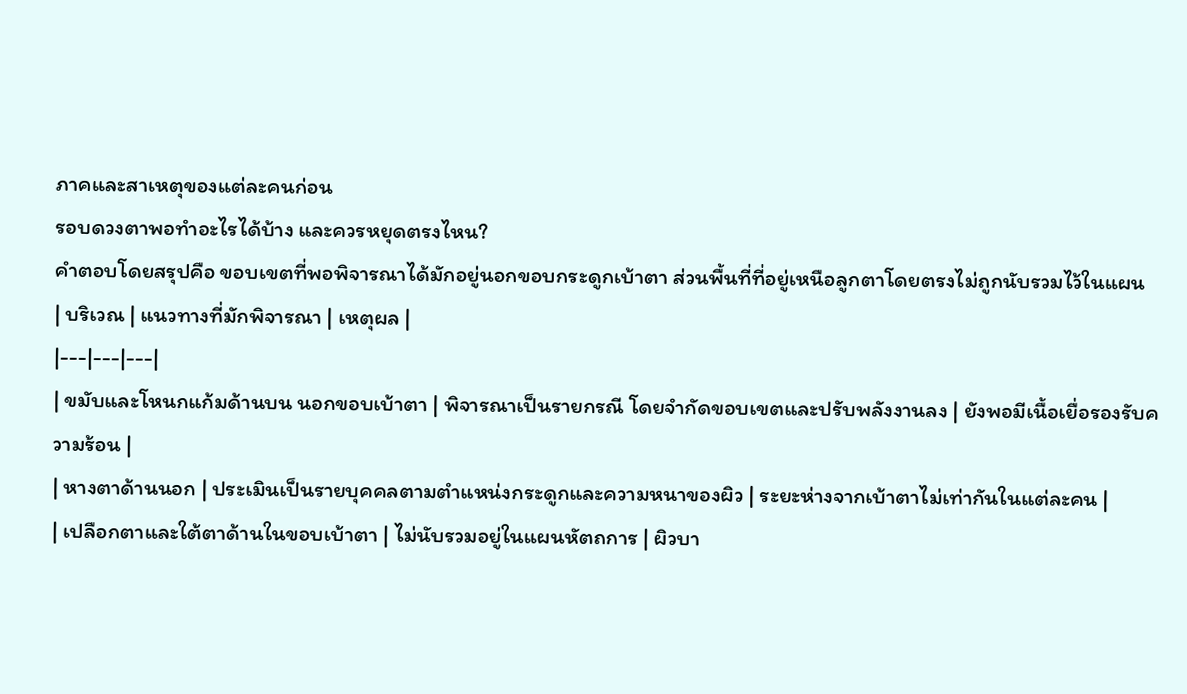ภาคและสาเหตุของแต่ละคนก่อน
รอบดวงตาพอทำอะไรได้บ้าง และควรหยุดตรงไหน?
คำตอบโดยสรุปคือ ขอบเขตที่พอพิจารณาได้มักอยู่นอกขอบกระดูกเบ้าตา ส่วนพื้นที่ที่อยู่เหนือลูกตาโดยตรงไม่ถูกนับรวมไว้ในแผน
| บริเวณ | แนวทางที่มักพิจารณา | เหตุผล |
|---|---|---|
| ขมับและโหนกแก้มด้านบน นอกขอบเบ้าตา | พิจารณาเป็นรายกรณี โดยจำกัดขอบเขตและปรับพลังงานลง | ยังพอมีเนื้อเยื่อรองรับความร้อน |
| หางตาด้านนอก | ประเมินเป็นรายบุคคลตามตำแหน่งกระดูกและความหนาของผิว | ระยะห่างจากเบ้าตาไม่เท่ากันในแต่ละคน |
| เปลือกตาและใต้ตาด้านในขอบเบ้าตา | ไม่นับรวมอยู่ในแผนหัตถการ | ผิวบา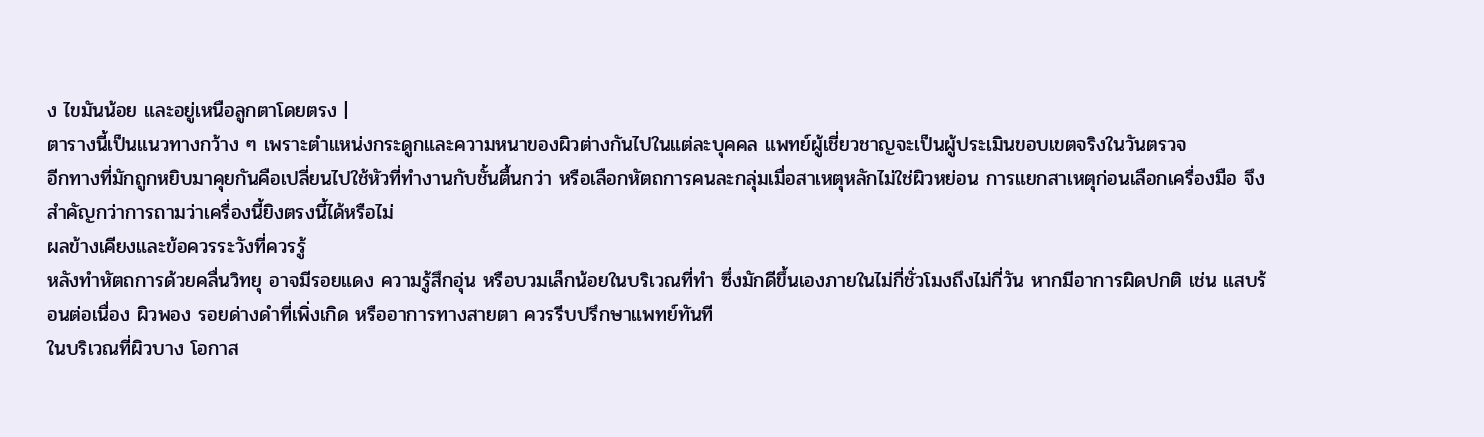ง ไขมันน้อย และอยู่เหนือลูกตาโดยตรง |
ตารางนี้เป็นแนวทางกว้าง ๆ เพราะตำแหน่งกระดูกและความหนาของผิวต่างกันไปในแต่ละบุคคล แพทย์ผู้เชี่ยวชาญจะเป็นผู้ประเมินขอบเขตจริงในวันตรวจ
อีกทางที่มักถูกหยิบมาคุยกันคือเปลี่ยนไปใช้หัวที่ทำงานกับชั้นตื้นกว่า หรือเลือกหัตถการคนละกลุ่มเมื่อสาเหตุหลักไม่ใช่ผิวหย่อน การแยกสาเหตุก่อนเลือกเครื่องมือ จึงสำคัญกว่าการถามว่าเครื่องนี้ยิงตรงนี้ได้หรือไม่
ผลข้างเคียงและข้อควรระวังที่ควรรู้
หลังทำหัตถการด้วยคลื่นวิทยุ อาจมีรอยแดง ความรู้สึกอุ่น หรือบวมเล็กน้อยในบริเวณที่ทำ ซึ่งมักดีขึ้นเองภายในไม่กี่ชั่วโมงถึงไม่กี่วัน หากมีอาการผิดปกติ เช่น แสบร้อนต่อเนื่อง ผิวพอง รอยด่างดำที่เพิ่งเกิด หรืออาการทางสายตา ควรรีบปรึกษาแพทย์ทันที
ในบริเวณที่ผิวบาง โอกาส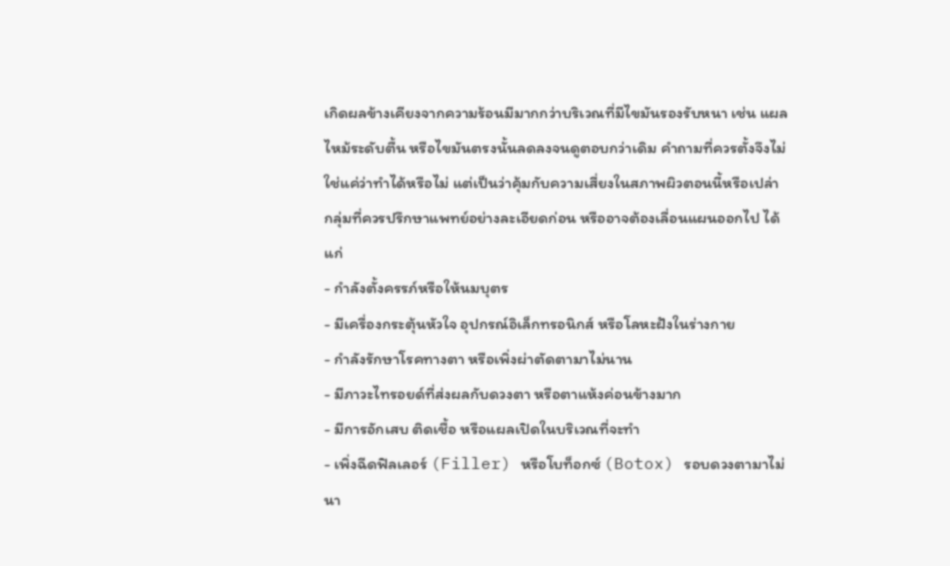เกิดผลข้างเคียงจากความร้อนมีมากกว่าบริเวณที่มีไขมันรองรับหนา เช่น แผลไหม้ระดับตื้น หรือไขมันตรงนั้นลดลงจนดูตอบกว่าเดิม คำถามที่ควรตั้งจึงไม่ใช่แค่ว่าทำได้หรือไม่ แต่เป็นว่าคุ้มกับความเสี่ยงในสภาพผิวตอนนี้หรือเปล่า
กลุ่มที่ควรปรึกษาแพทย์อย่างละเอียดก่อน หรืออาจต้องเลื่อนแผนออกไป ได้แก่
- กำลังตั้งครรภ์หรือให้นมบุตร
- มีเครื่องกระตุ้นหัวใจ อุปกรณ์อิเล็กทรอนิกส์ หรือโลหะฝังในร่างกาย
- กำลังรักษาโรคทางตา หรือเพิ่งผ่าตัดตามาไม่นาน
- มีภาวะไทรอยด์ที่ส่งผลกับดวงตา หรือตาแห้งค่อนข้างมาก
- มีการอักเสบ ติดเชื้อ หรือแผลเปิดในบริเวณที่จะทำ
- เพิ่งฉีดฟิลเลอร์ (Filler) หรือโบท็อกซ์ (Botox) รอบดวงตามาไม่นา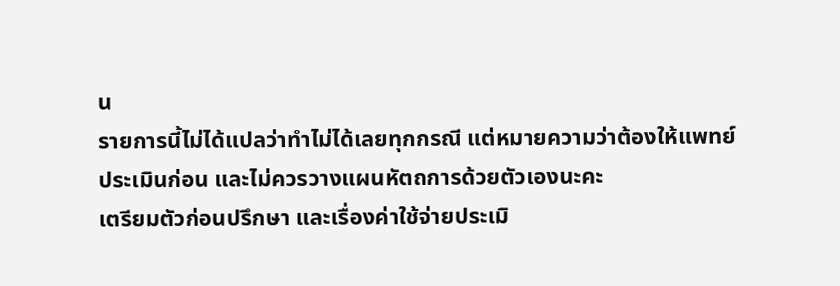น
รายการนี้ไม่ได้แปลว่าทำไม่ได้เลยทุกกรณี แต่หมายความว่าต้องให้แพทย์ประเมินก่อน และไม่ควรวางแผนหัตถการด้วยตัวเองนะคะ
เตรียมตัวก่อนปรึกษา และเรื่องค่าใช้จ่ายประเมิ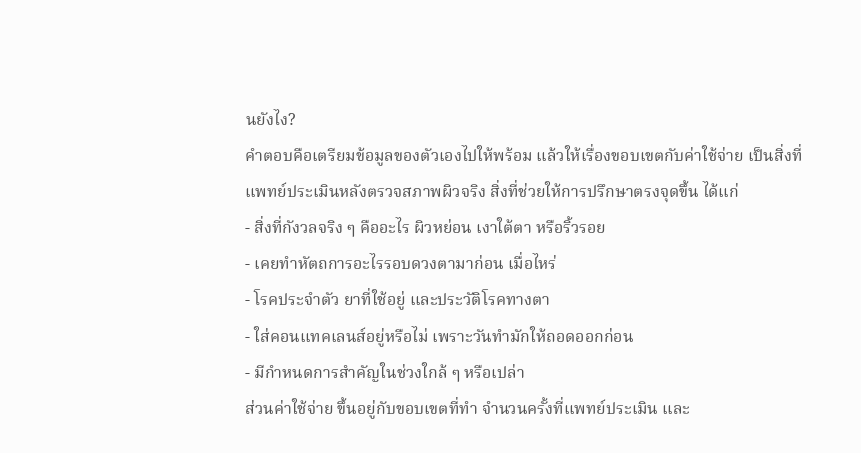นยังไง?
คำตอบคือเตรียมข้อมูลของตัวเองไปให้พร้อม แล้วให้เรื่องขอบเขตกับค่าใช้จ่าย เป็นสิ่งที่แพทย์ประเมินหลังตรวจสภาพผิวจริง สิ่งที่ช่วยให้การปรึกษาตรงจุดขึ้น ได้แก่
- สิ่งที่กังวลจริง ๆ คืออะไร ผิวหย่อน เงาใต้ตา หรือริ้วรอย
- เคยทำหัตถการอะไรรอบดวงตามาก่อน เมื่อไหร่
- โรคประจำตัว ยาที่ใช้อยู่ และประวัติโรคทางตา
- ใส่คอนแทคเลนส์อยู่หรือไม่ เพราะวันทำมักให้ถอดออกก่อน
- มีกำหนดการสำคัญในช่วงใกล้ ๆ หรือเปล่า
ส่วนค่าใช้จ่าย ขึ้นอยู่กับขอบเขตที่ทำ จำนวนครั้งที่แพทย์ประเมิน และ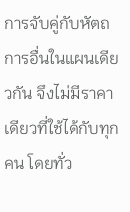การจับคู่กับหัตถการอื่นในแผนเดียวกัน จึงไม่มีราคาเดียวที่ใช้ได้กับทุกคน โดยทั่ว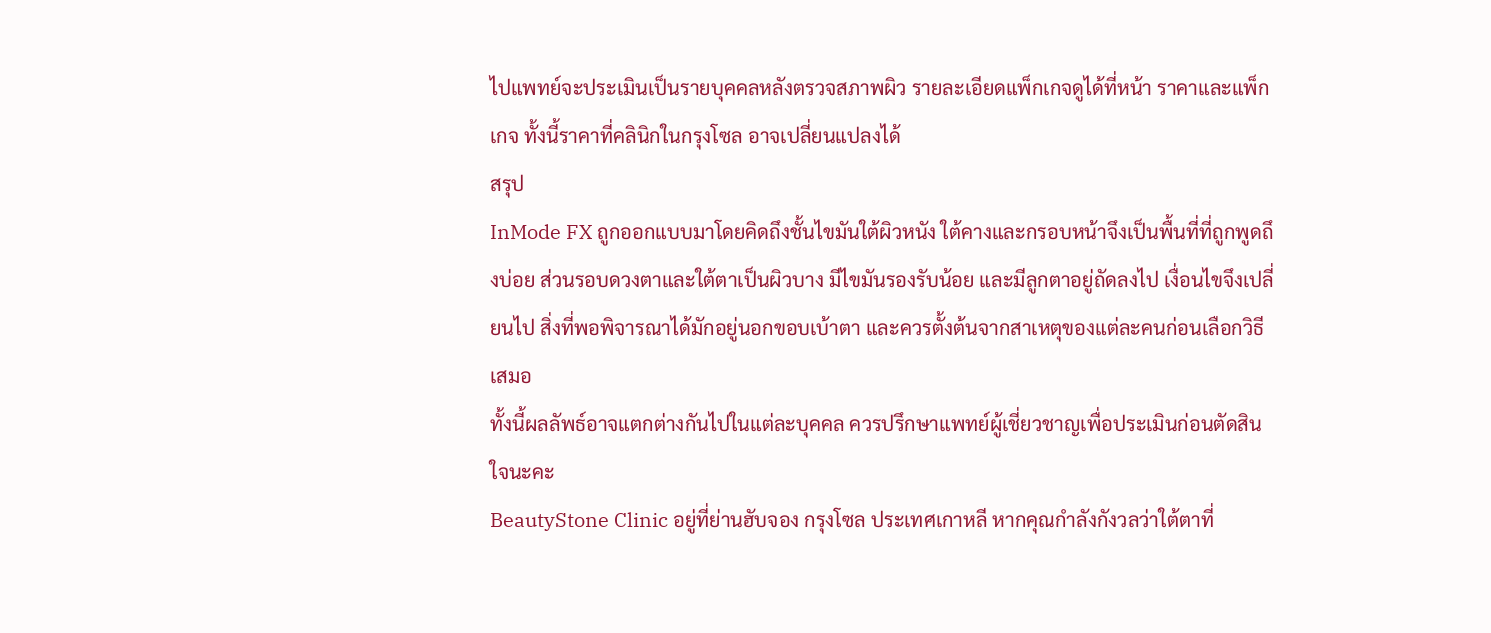ไปแพทย์จะประเมินเป็นรายบุคคลหลังตรวจสภาพผิว รายละเอียดแพ็กเกจดูได้ที่หน้า ราคาและแพ็กเกจ ทั้งนี้ราคาที่คลินิกในกรุงโซล อาจเปลี่ยนแปลงได้
สรุป
InMode FX ถูกออกแบบมาโดยคิดถึงชั้นไขมันใต้ผิวหนัง ใต้คางและกรอบหน้าจึงเป็นพื้นที่ที่ถูกพูดถึงบ่อย ส่วนรอบดวงตาและใต้ตาเป็นผิวบาง มีไขมันรองรับน้อย และมีลูกตาอยู่ถัดลงไป เงื่อนไขจึงเปลี่ยนไป สิ่งที่พอพิจารณาได้มักอยู่นอกขอบเบ้าตา และควรตั้งต้นจากสาเหตุของแต่ละคนก่อนเลือกวิธีเสมอ
ทั้งนี้ผลลัพธ์อาจแตกต่างกันไปในแต่ละบุคคล ควรปรึกษาแพทย์ผู้เชี่ยวชาญเพื่อประเมินก่อนตัดสินใจนะคะ
BeautyStone Clinic อยู่ที่ย่านฮับจอง กรุงโซล ประเทศเกาหลี หากคุณกำลังกังวลว่าใต้ตาที่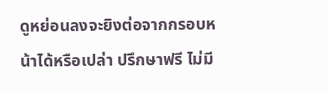ดูหย่อนลงจะยิงต่อจากกรอบหน้าได้หรือเปล่า ปรึกษาฟรี ไม่มี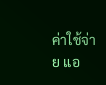ค่าใช้จ่าย แอ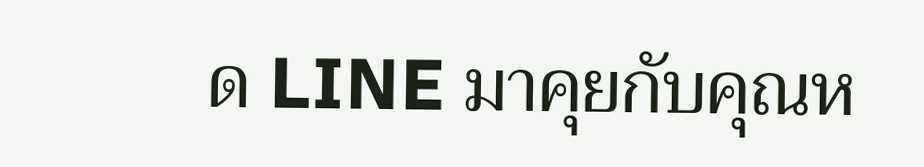ด LINE มาคุยกับคุณห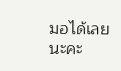มอได้เลยนะคะ